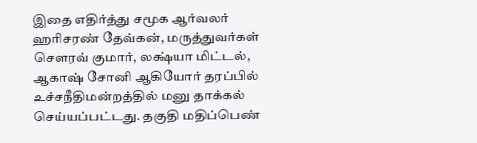இதை எதிர்த்து சமூக ஆர்வலர் ஹரிசரண் தேவ்கன், மருத்துவர்கள் செளரவ் குமார், லக்ஷ்யா மிட்டல், ஆகாஷ் சோனி ஆகியோர் தரப்பில் உச்சநீதிமன்றத்தில் மனு தாக்கல் செய்யப்பட்டது. தகுதி மதிப்பெண்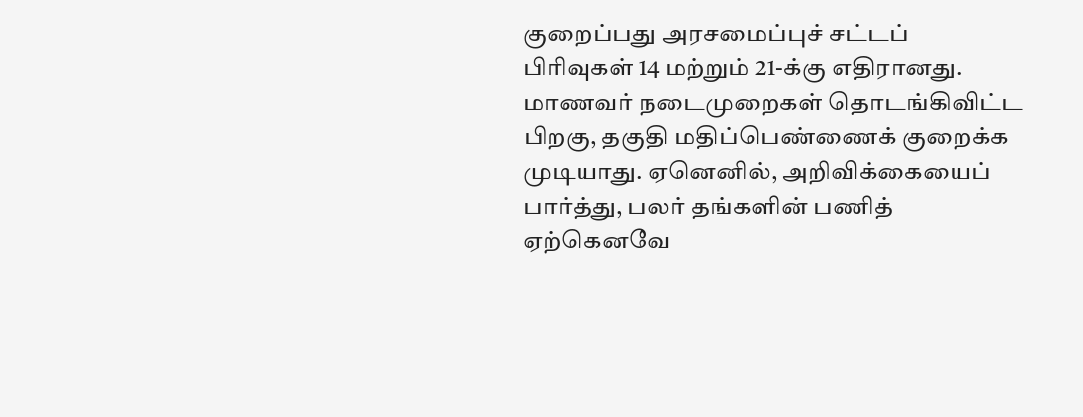குறைப்பது அரசமைப்புச் சட்டப் பிரிவுகள் 14 மற்றும் 21-க்கு எதிரானது. மாணவர் நடைமுறைகள் தொடங்கிவிட்ட பிறகு, தகுதி மதிப்பெண்ணைக் குறைக்க முடியாது. ஏனெனில், அறிவிக்கையைப் பார்த்து, பலர் தங்களின் பணித் ஏற்கெனவே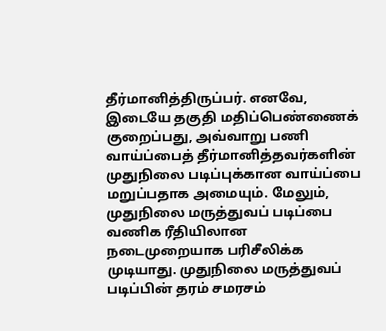தீர்மானித்திருப்பர். எனவே, இடையே தகுதி மதிப்பெண்ணைக் குறைப்பது, அவ்வாறு பணி வாய்ப்பைத் தீர்மானித்தவர்களின் முதுநிலை படிப்புக்கான வாய்ப்பை மறுப்பதாக அமையும். மேலும், முதுநிலை மருத்துவப் படிப்பை வணிக ரீதியிலான நடைமுறையாக பரிசீலிக்க முடியாது. முதுநிலை மருத்துவப் படிப்பின் தரம் சமரசம்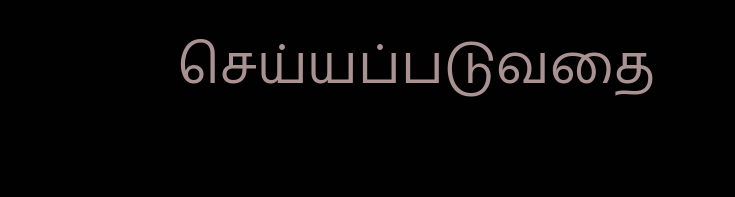செய்யப்படுவதை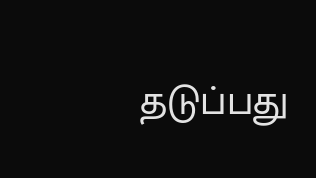தடுப்பது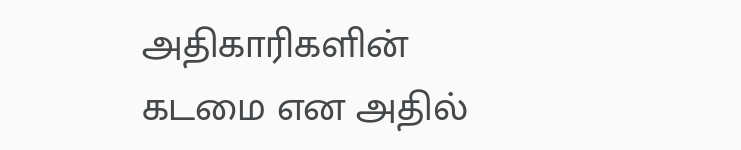அதிகாரிகளின் கடமை என அதில்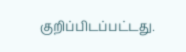குறிப்பிடப்பட்டது.